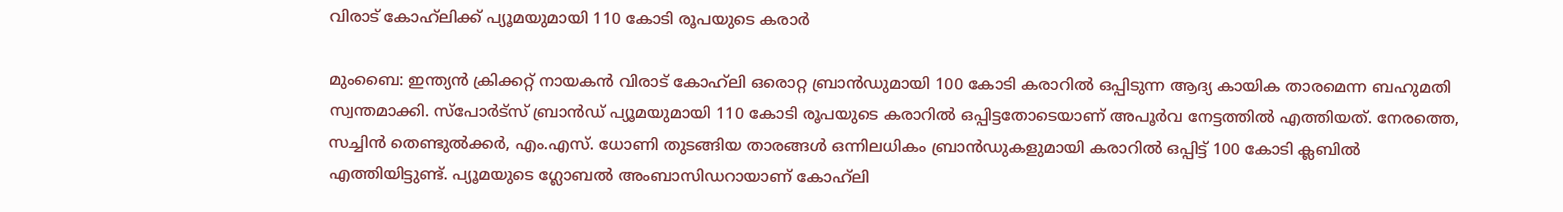വിരാട് കോഹ്‌ലിക്ക് പ്യൂമയുമായി 110 കോടി രൂപയുടെ കരാർ

മുംബൈ: ഇന്ത്യൻ ക്രിക്കറ്റ് നായകൻ വിരാട് കോഹ്‌ലി ഒരൊറ്റ ബ്രാൻഡുമായി 100 കോടി കരാറിൽ ഒപ്പിടുന്ന ആദ്യ കായിക താരമെന്ന ബഹുമതി സ്വന്തമാക്കി. സ്പോർട്സ് ബ്രാൻഡ് പ്യൂമയുമായി 110 കോടി രൂപയുടെ കരാറിൽ ഒപ്പിട്ടതോടെയാണ് അപൂർവ നേട്ടത്തിൽ എത്തിയത്. നേരത്തെ, സച്ചിൻ തെണ്ടുൽക്കർ, എം.എസ്. ധോണി തുടങ്ങിയ താരങ്ങൾ ഒന്നിലധികം ബ്രാൻഡുകളുമായി കരാറിൽ ഒപ്പിട്ട് 100 കോടി ക്ലബിൽ എത്തിയിട്ടുണ്ട്. പ്യൂമയുടെ ഗ്ലോബൽ അംബാസിഡറായാണ് കോഹ്‌ലി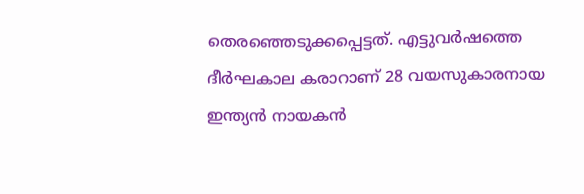തെരഞ്ഞെടുക്കപ്പെട്ടത്. എട്ടുവർഷത്തെ ദീർഘകാല കരാറാണ് 28 വയസുകാരനായ ഇന്ത്യൻ നായകൻ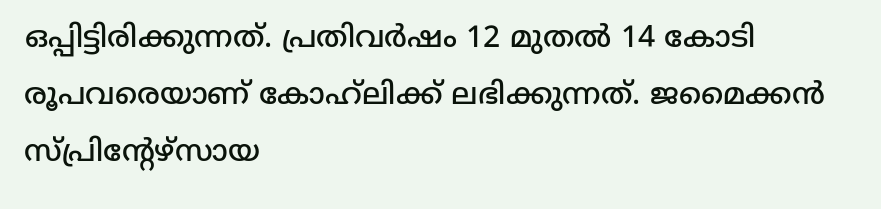ഒപ്പിട്ടിരിക്കുന്നത്. പ്രതിവർഷം 12 മുതൽ 14 കോടി രൂപവരെയാണ് കോഹ്‌ലിക്ക് ലഭിക്കുന്നത്. ജമൈക്കൻ സ്പ്രിന്‍റേഴ്സായ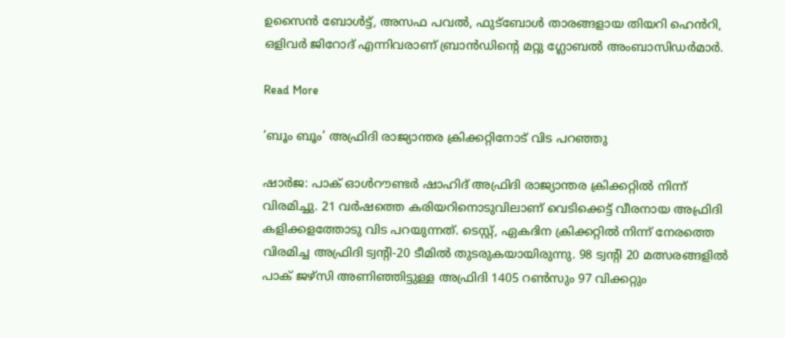ഉസൈൻ ബോൾട്ട്, അസഫ പവൽ, ഫുട്ബോൾ താരങ്ങളായ തിയറി ഹെൻറി, ഒളിവർ ജിറോദ് എന്നിവരാണ് ബ്രാൻഡിന്‍റെ മറ്റു ഗ്ലോബൽ അംബാസിഡർമാർ.

Read More

‘ബൂം ബൂം’ അഫ്രിദി രാജ്യാന്തര ക്രിക്കറ്റിനോട് വിട പറഞ്ഞു

ഷാർജ: പാക് ഓൾറൗണ്ടർ ഷാഹിദ് അഫ്രിദി രാജ്യാന്തര ക്രിക്കറ്റിൽ നിന്ന് വിരമിച്ചു. 21 വർഷത്തെ കരിയറിനൊടുവിലാണ് വെടിക്കെട്ട് വീരനായ അഫ്രിദി കളിക്കളത്തോടു വിട പറയുന്നത്. ടെസ്റ്റ്, ഏകദിന ക്രിക്കറ്റിൽ നിന്ന് നേരത്തെ വിരമിച്ച അഫ്രിദി ട്വന്‍റി-20 ടീമിൽ തുടരുകയായിരുന്നു. 98 ട്വന്‍റി 20 മത്സരങ്ങളിൽ പാക് ജഴ്സി അണിഞ്ഞിട്ടുള്ള അഫ്രിദി 1405 റണ്‍സും 97 വിക്കറ്റും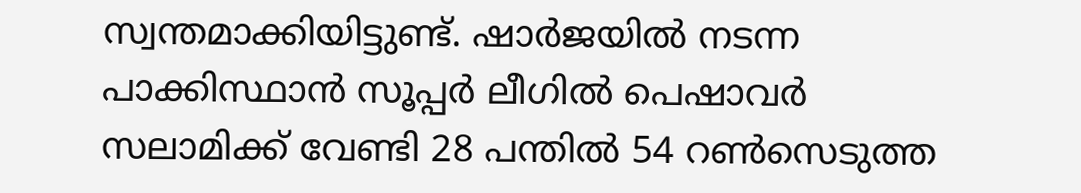സ്വന്തമാക്കിയിട്ടുണ്ട്. ഷാർജയിൽ നടന്ന പാക്കിസ്ഥാൻ സൂപ്പർ ലീഗിൽ പെഷാവർ സലാമിക്ക് വേണ്ടി 28 പന്തിൽ 54 റണ്‍സെടുത്ത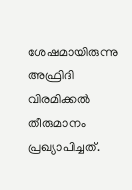ശേഷമായിരുന്നു അഫ്രിദി വിരമിക്കൽ തീരുമാനം പ്രഖ്യാപിച്ചത്.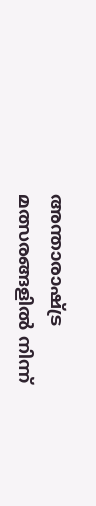അന്താരാഷ്ട്ര മത്സരങ്ങളിൽ നിന്ന്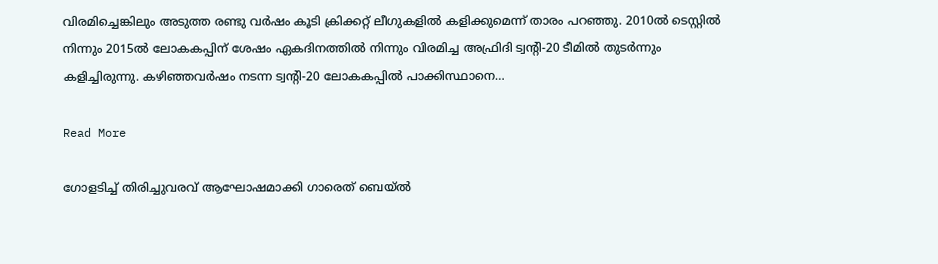വിരമിച്ചെങ്കിലും അടുത്ത രണ്ടു വർഷം കൂടി ക്രിക്കറ്റ് ലീഗുകളിൽ കളിക്കുമെന്ന് താരം പറഞ്ഞു. 2010ൽ ടെസ്റ്റിൽ നിന്നും 2015ൽ ലോകകപ്പിന് ശേഷം ഏകദിനത്തിൽ നിന്നും വിരമിച്ച അഫ്രിദി ട്വന്‍റി-20 ടീമിൽ തുടർന്നും കളിച്ചിരുന്നു. കഴിഞ്ഞവർഷം നടന്ന ട്വന്‍റി-20 ലോകകപ്പിൽ പാക്കിസ്ഥാനെ…

Read More

ഗോളടിച്ച് തിരിച്ചുവരവ് ആഘോഷമാക്കി ഗാരെത് ബെയ്‌ൽ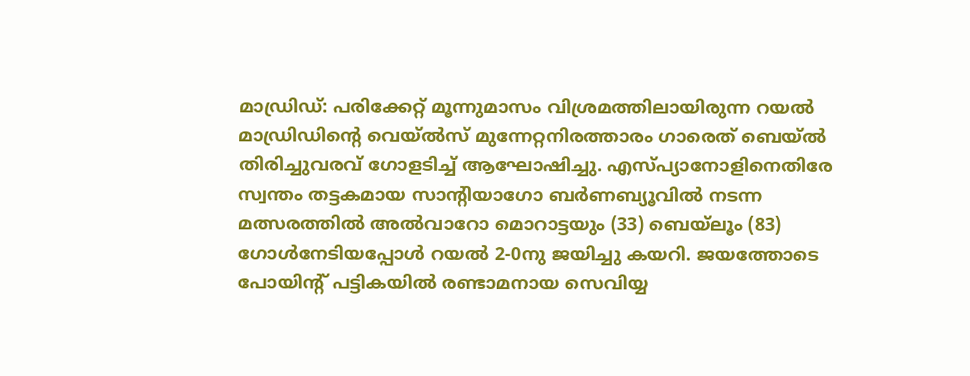മാഡ്രിഡ്: പരിക്കേറ്റ് മൂന്നുമാസം വിശ്രമത്തിലായിരുന്ന റയല്‍ മാഡ്രിഡിന്‍റെ വെയ്‌ൽസ് മുന്നേറ്റനിരത്താരം ഗാരെത് ബെയ്‌ല്‍ തിരിച്ചുവരവ് ഗോളടിച്ച് ആഘോഷിച്ചു. എസ്പ്യാനോളിനെതിരേ സ്വന്തം തട്ടകമായ സാന്‍റിയാഗോ ബര്‍ണബ്യൂവില്‍ നടന്ന മത്സരത്തില്‍ അല്‍വാറോ മൊറാട്ടയും (33) ബെയ്‌ലൂം (83) ഗോള്‍നേടിയപ്പോള്‍ റയല്‍ 2-0നു ജയിച്ചു കയറി. ജയത്തോടെ പോയിന്‍റ് പട്ടികയില്‍ രണ്ടാമനായ സെവിയ്യ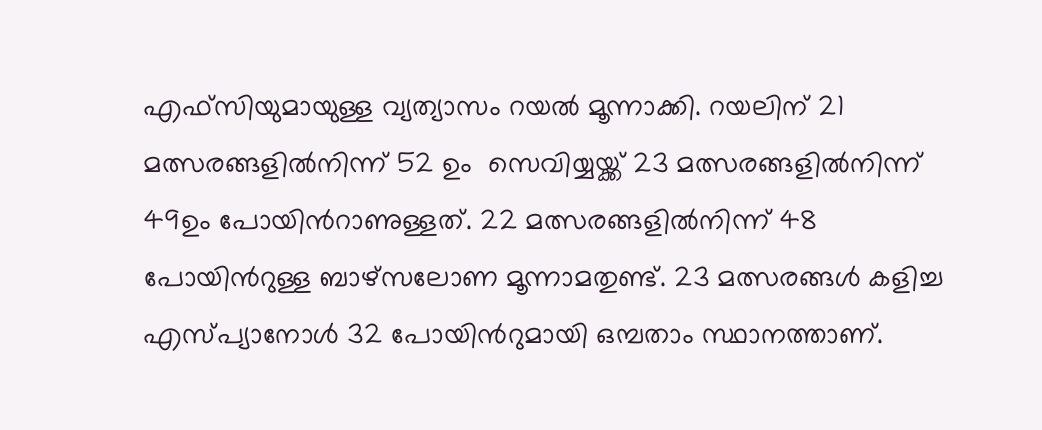എഫ്‌സിയുമായുള്ള വ്യത്യാസം റയല്‍ മൂന്നാക്കി. റയലിന് 21 മത്സരങ്ങളില്‍നിന്ന് 52 ഉം  സെവിയ്യയ്ക്ക് 23 മത്സരങ്ങളില്‍നിന്ന് 49ഉം പോയിന്‍റാണുള്ളത്. 22 മത്സരങ്ങളില്‍നിന്ന് 48 പോയിന്‍റുള്ള ബാഴ്‌സലോണ മൂന്നാമതുണ്ട്. 23 മത്സരങ്ങള്‍ കളിച്ച എസ്പ്യാനോള്‍ 32 പോയിന്‍റുമായി ഒമ്പതാം സ്ഥാനത്താണ്.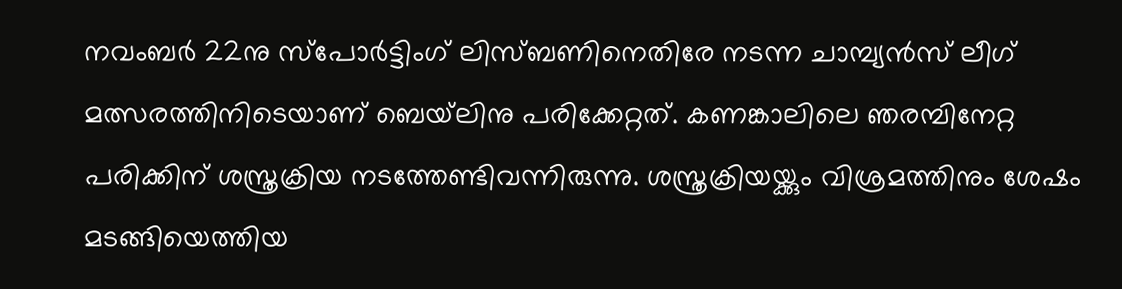നവംബര്‍ 22നു സ്‌പോര്‍ട്ടിംഗ് ലിസ്ബണിനെതിരേ നടന്ന ചാമ്പ്യന്‍സ് ലീഗ് മത്സരത്തിനിടെയാണ് ബെയ്‌ലിനു പരിക്കേറ്റത്. കണങ്കാലിലെ ഞരമ്പിനേറ്റ പരിക്കിന് ശസ്ത്രക്രിയ നടത്തേണ്ടിവന്നിരുന്നു. ശസ്ത്രക്രിയയ്ക്കും വിശ്രമത്തിനും ശേഷം മടങ്ങിയെത്തിയ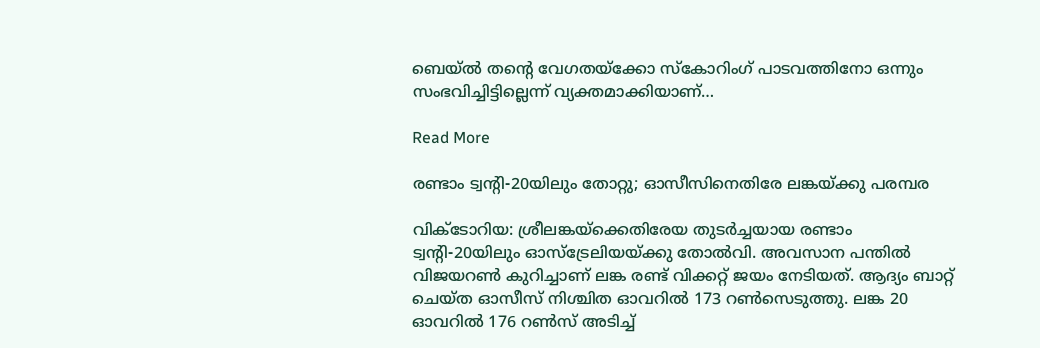ബെയ്‌ൽ തന്‍റെ വേഗതയ്‌ക്കോ സ്‌കോറിംഗ് പാടവത്തിനോ ഒന്നും സംഭവിച്ചിട്ടില്ലെന്ന് വ്യക്തമാക്കിയാണ്…

Read More

രണ്ടാം ട്വന്‍റി-20യിലും തോറ്റു; ഓസീസിനെതിരേ ലങ്കയ്ക്കു പരമ്പര

വിക്ടോറിയ: ശ്രീലങ്കയ്ക്കെതിരേയ തുടർച്ചയായ രണ്ടാം ട്വന്‍റി-20യിലും ഓസ്ട്രേലിയയ്ക്കു തോൽവി. അവസാന പന്തിൽ വിജയറണ്‍ കുറിച്ചാണ് ലങ്ക രണ്ട് വിക്കറ്റ് ജയം നേടിയത്. ആദ്യം ബാറ്റ് ചെയ്ത ഓസീസ് നിശ്ചിത ഓവറിൽ 173 റണ്‍സെടുത്തു. ലങ്ക 20 ഓവറിൽ 176 റണ്‍സ് അടിച്ച്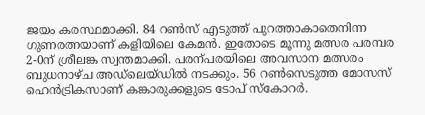ജയം കരസ്ഥമാക്കി. 84 റണ്‍സ് എടുത്ത് പുറത്താകാതെനിന്ന ഗുണരത്നയാണ് കളിയിലെ കേമൻ. ഇതോടെ മൂന്നു മത്സര പരമ്പര 2-0ന് ശ്രീലങ്ക സ്വന്തമാക്കി. പരന്പരയിലെ അവസാന മത്സരം ബുധനാഴ്ച അഡ്‌ലെയ്ഡിൽ നടക്കും. 56 റണ്‍സെടുത്ത മോസസ് ഹെൻട്രികസാണ് കങ്കാരുക്കളുടെ ടോപ് സ്കോറർ.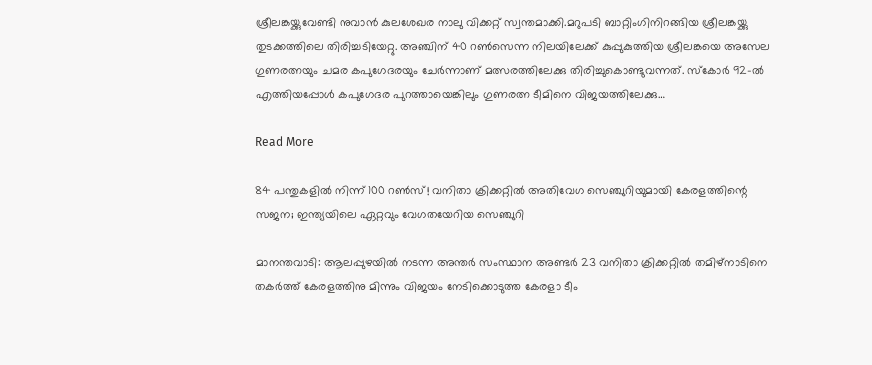ശ്രീലങ്കയ്ക്കുവേണ്ടി നുവാൻ കുലശേഖര നാലു വിക്കറ്റ് സ്വന്തമാക്കി.മറുപടി ബാറ്റിംഗിനിറങ്ങിയ ശ്രീലങ്കയ്ക്കു തുടക്കത്തിലെ തിരിച്ചടിയേറ്റു. അഞ്ചിന് 40 റണ്‍സെന്ന നിലയിലേക്ക് കുപ്പുകുത്തിയ ശ്രീലങ്കയെ അസേല ഗുണരത്നയും ചമര കപുഗേദരയും ചേർന്നാണ് മത്സരത്തിലേക്കു തിരിച്ചുകൊണ്ടുവന്നത്. സ്കോർ 92-ൽ എത്തിയപ്പോൾ കപുഗേദര പുറത്തായെങ്കിലും ഗുണരത്ന ടീമിനെ വിജയത്തിലേക്കു…

Read More

84 പന്തുകളില്‍ നിന്ന് 100 റണ്‍സ്! വനിതാ ക്രിക്കറ്റില്‍ അതിവേഗ സെഞ്ചുറിയുമായി കേരളത്തിന്റെ സജന; ഇന്ത്യയിലെ ഏറ്റവും വേഗതയേറിയ സെഞ്ചുറി

മാനന്തവാടി: ആലപ്പുഴയില്‍ നടന്ന അന്തര്‍ സംസ്ഥാന അണ്ടര്‍ 23 വനിതാ ക്രിക്കറ്റില്‍ തമിഴ്‌നാടിനെ തകര്‍ത്ത് കേരളത്തിനു മിന്നും വിജയം നേടിക്കൊടുത്ത കേരളാ ടീം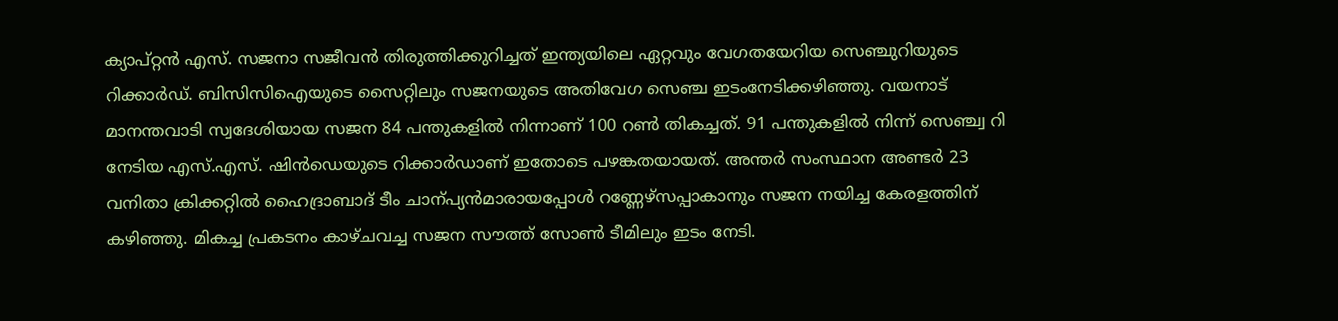ക്യാപ്റ്റന്‍ എസ്. സജനാ സജീവന്‍ തിരുത്തിക്കുറിച്ചത് ഇന്ത്യയിലെ ഏറ്റവും വേഗതയേറിയ സെഞ്ചുറിയുടെ റിക്കാര്‍ഡ്. ബിസിസിഐയുടെ സൈറ്റിലും സജനയുടെ അതിവേഗ സെഞ്ച ഇടംനേടിക്കഴിഞ്ഞു. വയനാട് മാനന്തവാടി സ്വദേശിയായ സജന 84 പന്തുകളില്‍ നിന്നാണ് 100 റണ്‍ തികച്ചത്. 91 പന്തുകളില്‍ നിന്ന് സെഞ്ച്വ റി നേടിയ എസ്.എസ്. ഷിന്‍ഡെയുടെ റിക്കാര്‍ഡാണ് ഇതോടെ പഴങ്കതയായത്. അന്തര്‍ സംസ്ഥാന അണ്ടര്‍ 23 വനിതാ ക്രിക്കറ്റില്‍ ഹൈദ്രാബാദ് ടീം ചാന്പ്യന്‍മാരായപ്പോള്‍ റണ്ണേഴ്‌സപ്പാകാനും സജന നയിച്ച കേരളത്തിന് കഴിഞ്ഞു. മികച്ച പ്രകടനം കാഴ്ചവച്ച സജന സൗത്ത് സോണ്‍ ടീമിലും ഇടം നേടി.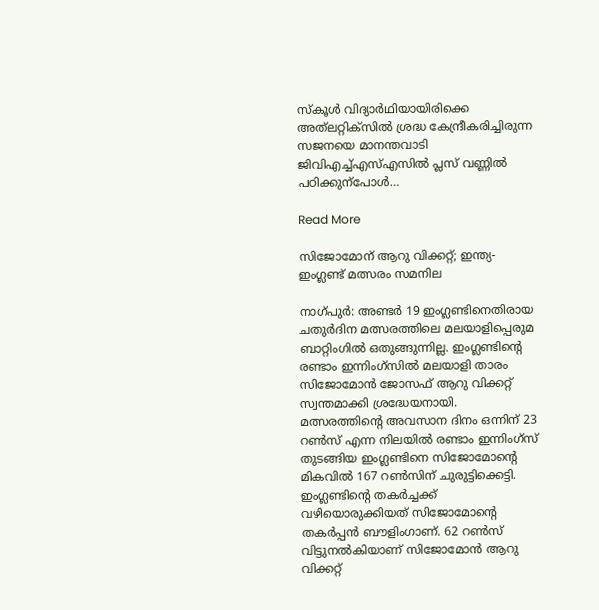സ്കൂള്‍ വിദ്യാര്‍ഥിയായിരിക്കെ അത്‌ലറ്റിക്‌സില്‍ ശ്രദ്ധ കേന്ദ്രീകരിച്ചിരുന്ന സജനയെ മാനന്തവാടി ജിവിഎച്ച്എസ്എസില്‍ പ്ലസ് വണ്ണില്‍ പഠിക്കുന്‌പോള്‍…

Read More

സിജോമോന് ആറു വിക്കറ്റ്; ഇന്ത്യ- ഇംഗ്ലണ്ട് മത്സരം സമനില

നാഗ്പുര്‍: അണ്ടര്‍ 19 ഇംഗ്ലണ്ടിനെതിരായ ചതുര്‍ദിന മത്സരത്തിലെ മലയാളിപ്പെരുമ ബാറ്റിംഗില്‍ ഒതുങ്ങുന്നില്ല. ഇംഗ്ലണ്ടിന്‍റെ രണ്ടാം ഇന്നിംഗ്‌സില്‍ മലയാളി താരം സിജോമോന്‍ ജോസഫ് ആറു വിക്കറ്റ് സ്വന്തമാക്കി ശ്രദ്ധേയനായി. മത്സരത്തിന്‍റെ അവസാന ദിനം ഒന്നിന് 23 റണ്‍സ് എന്ന നിലയില്‍ രണ്ടാം ഇന്നിംഗ്‌സ് തുടങ്ങിയ ഇംഗ്ലണ്ടിനെ സിജോമോന്‍റെ മികവില്‍ 167 റണ്‍സിന് ചുരുട്ടിക്കെട്ടി. ഇംഗ്ലണ്ടിന്‍റെ തകര്‍ച്ചക്ക് വഴിയൊരുക്കിയത് സിജോമോന്‍റെ തകര്‍പ്പന്‍ ബൗളിംഗാണ്. 62 റണ്‍സ് വിട്ടുനല്‍കിയാണ് സിജോമോന്‍ ആറു വിക്കറ്റ്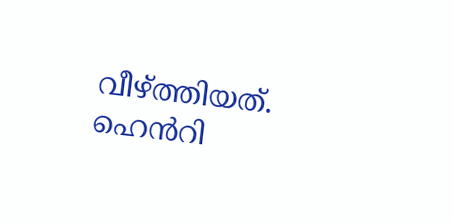വീഴ്ത്തിയത്. ഹെന്‍‌റി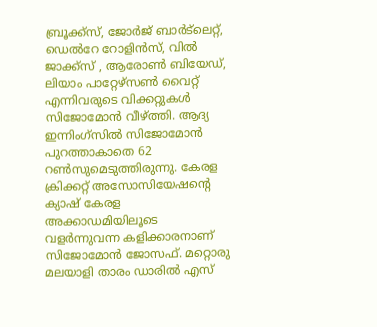ബ്രൂക്ക്സ്, ജോര്‍ജ് ബാര്‍ട്‌ലെറ്റ്, ഡെല്‍റേ റോളിന്‍സ്, വില്‍ ജാക്ക്സ് , ആരോണ്‍ ബിയേഡ്, ലിയാം പാറ്റേഴ്സണ്‍ വൈറ്റ് എന്നിവരുടെ വിക്കറ്റുകൾ സിജോമോന്‍ വീഴ്ത്തി. ആദ്യ ഇന്നിംഗ്സില്‍ സിജോമോന്‍ പുറത്താകാതെ 62 റണ്‍സുമെടുത്തിരുന്നു. കേരള ക്രിക്കറ്റ് അസോസിയേഷന്‍റെ ക്യാഷ് കേരള അക്കാഡമിയിലൂടെ വളര്‍ന്നുവന്ന കളിക്കാരനാണ് സിജോമോന്‍ ജോസഫ്. മറ്റൊരു മലയാളി താരം ഡാരില്‍ എസ്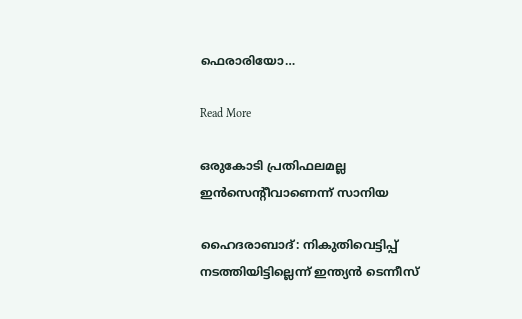ഫെരാരിയോ…

Read More

ഒരുകോടി പ്രതിഫലമല്ല ഇൻസെന്‍റീവാണെന്ന് സാനിയ

ഹൈദരാബാദ്‌: നികുതിവെട്ടിപ്പ് നടത്തിയിട്ടില്ലെന്ന് ഇന്ത്യൻ ടെന്നീസ്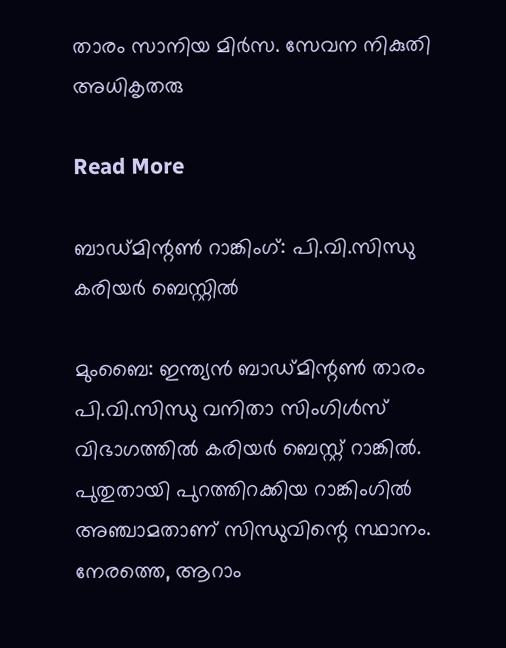താരം സാനിയ മിർസ. സേവന നികുതി അധികൃതരു

Read More

ബാഡ്മിന്റണ്‍ റാങ്കിംഗ്: പി.വി.സിന്ധു കരിയര്‍ ബെസ്റ്റില്‍

മുംബൈ: ഇന്ത്യന്‍ ബാഡ്മിന്റണ്‍ താരം പി.വി.സിന്ധു വനിതാ സിംഗിള്‍സ് വിഭാഗത്തില്‍ കരിയര്‍ ബെസ്റ്റ് റാങ്കില്‍. പുതുതായി പുറത്തിറക്കിയ റാങ്കിംഗില്‍ അഞ്ചാമതാണ് സിന്ധുവിന്റെ സ്ഥാനം. നേരത്തെ, ആറാം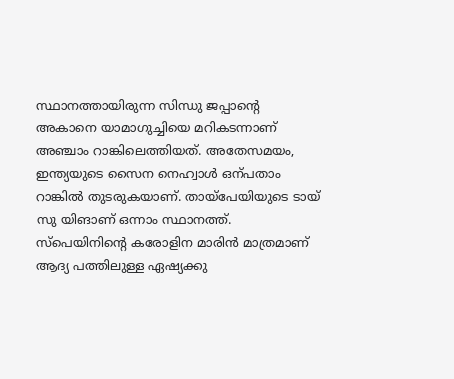സ്ഥാനത്തായിരുന്ന സിന്ധു ജപ്പാന്റെ അകാനെ യാമാഗുച്ചിയെ മറികടന്നാണ് അഞ്ചാം റാങ്കിലെത്തിയത്. അതേസമയം, ഇന്ത്യയുടെ സൈന നെഹ്വാള്‍ ഒന്പതാം റാങ്കില്‍ തുടരുകയാണ്. തായ്‌പേയിയുടെ ടായ് സു യിങാണ് ഒന്നാം സ്ഥാനത്ത്. സ്‌പെയിനിന്റെ കരോളിന മാരിന്‍ മാത്രമാണ് ആദ്യ പത്തിലുള്ള ഏഷ്യക്കു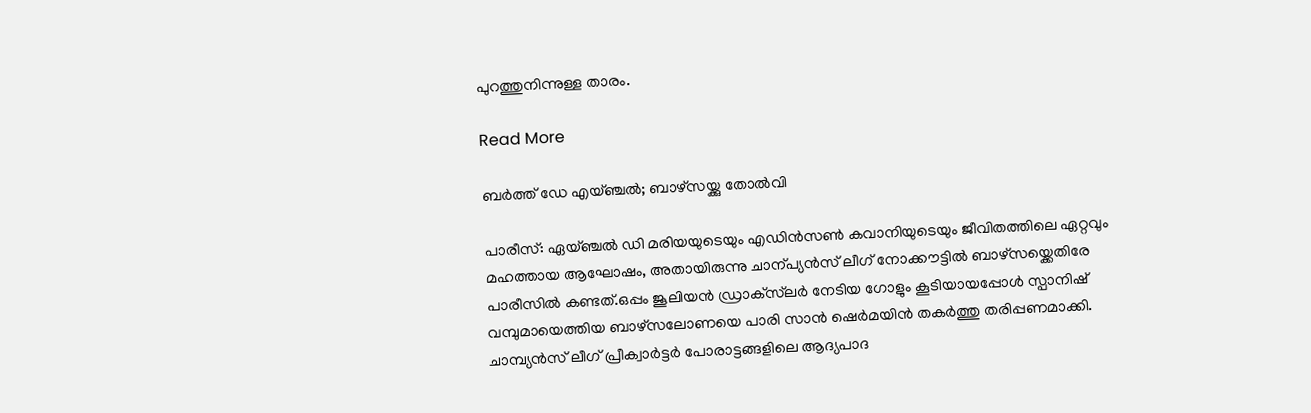പുറത്തുനിന്നുള്ള താരം.

Read More

ബർത്ത് ഡേ എയ്ഞ്ചൽ; ബാഴ്സയ്ക്കു തോൽവി

പാരീസ്: ഏയ്ഞ്ചല്‍ ഡി മരിയയുടെയും എഡിന്‍സണ്‍ കവാനിയുടെയും ജീവിതത്തിലെ ഏറ്റവും മഹത്തായ ആഘോഷം, അതായിരുന്നു ചാന്പ്യൻസ് ലീഗ് നോക്കൗട്ടിൽ ബാഴ്സയ്ക്കെതിരേ പാരീസിൽ കണ്ടത്.ഒപ്പം ജൂലിയന്‍ ഡ്രാക്‌സ്‌ലര്‍ നേടിയ ഗോളും കൂടിയായപ്പോൾ സ്പാനിഷ് വമ്പുമായെത്തിയ ബാഴ്‌സലോണയെ പാരി സാന്‍ ഷെര്‍മയിൻ തകര്‍ത്തു തരിപ്പണമാക്കി. ചാമ്പ്യന്‍സ് ലീഗ് പ്രീക്വാര്‍ട്ടര്‍ പോരാട്ടങ്ങളിലെ ആദ്യപാദ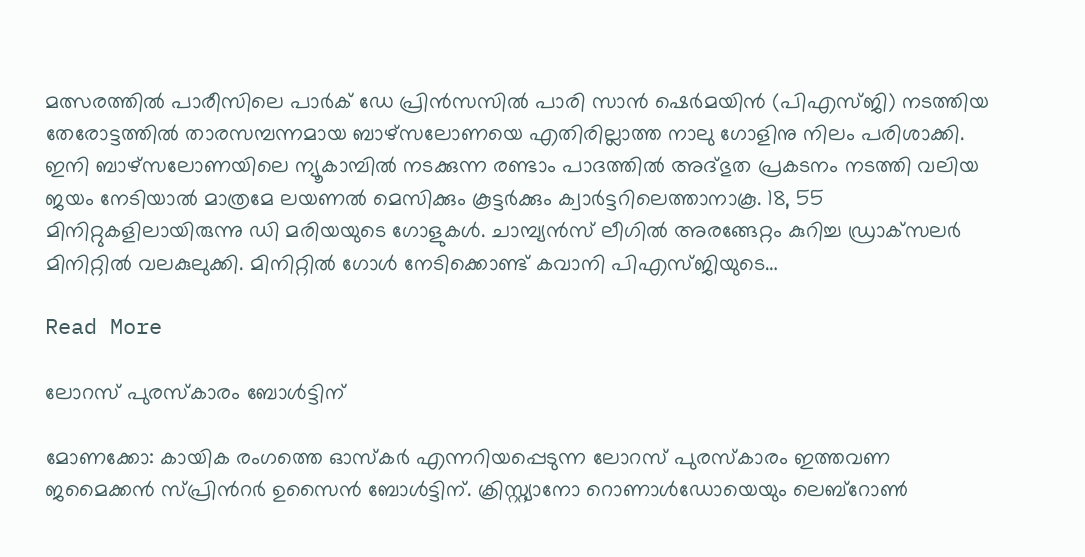മത്സരത്തില്‍ പാരീസിലെ പാര്‍ക് ഡേ പ്രിന്‍സസില്‍ പാരി സാന്‍ ഷെര്‍മയിന്‍ (പിഎസ്ജി) നടത്തിയ തേരോട്ടത്തില്‍ താരസമ്പന്നമായ ബാഴ്‌സലോണയെ എതിരില്ലാത്ത നാലു ഗോളിനു നിലം പരിശാക്കി. ഇനി ബാഴ്‌സലോണയിലെ ന്യൂകാമ്പില്‍ നടക്കുന്ന രണ്ടാം പാദത്തില്‍ അദ്ഭുത പ്രകടനം നടത്തി വലിയ ജയം നേടിയാല്‍ മാത്രമേ ലയണല്‍ മെസിക്കും കൂട്ടര്‍ക്കും ക്വാര്‍ട്ടറിലെത്താനാകൂ. 18, 55 മിനിറ്റുകളിലായിരുന്നു ഡി മരിയയുടെ ഗോളുകള്‍. ചാമ്പ്യന്‍സ് ലീഗില്‍ അരങ്ങേറ്റം കുറിച്ച ഡ്രാക്‌സലര്‍ മിനിറ്റില്‍ വലകുലുക്കി. മിനിറ്റില്‍ ഗോള്‍ നേടിക്കൊണ്ട് കവാനി പിഎസ്ജിയുടെ…

Read More

ലോറസ് പുരസ്‌കാരം ബോള്‍ട്ടിന്

മോണക്കോ: കായിക രംഗത്തെ ഓസ്‌കര്‍ എന്നറിയപ്പെടുന്ന ലോറസ് പുരസ്‌കാരം ഇത്തവണ ജമൈക്കന്‍ സ്പ്രിന്‍റര്‍ ഉസൈന്‍ ബോള്‍ട്ടിന്. ക്രിസ്റ്റ്യാനോ റൊണാള്‍ഡോയെയും ലെബ്‌റോണ്‍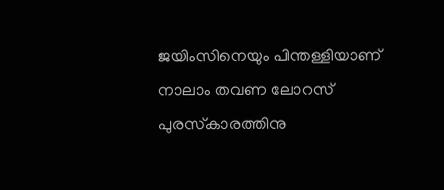ജയിംസിനെയും പിന്തള്ളിയാണ് നാലാം തവണ ലോറസ് പുരസ്‌കാരത്തിനു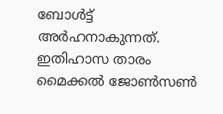ബോള്‍ട്ട് അര്‍ഹനാകുന്നത്. ഇതിഹാസ താരം മൈക്കല്‍ ജോണ്‍സണ്‍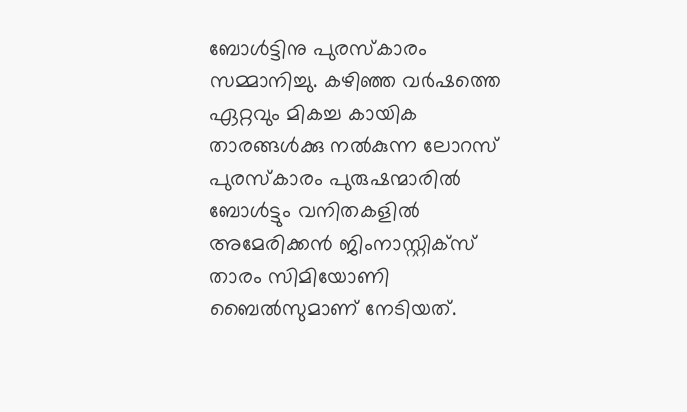ബോള്‍ട്ടിനു പുരസ്‌കാരം സമ്മാനിച്ചു. കഴിഞ്ഞ വര്‍ഷത്തെ ഏറ്റവും മികച്ച കായിക താരങ്ങൾക്കു നല്‍കുന്ന ലോറസ് പുരസ്‌കാരം പുരുഷന്മാരില്‍ ബോള്‍ട്ടും വനിതകളില്‍ അമേരിക്കന്‍ ജിംനാസ്റ്റിക്‌സ് താരം സിമിയോണി ബൈല്‍സുമാണ് നേടിയത്.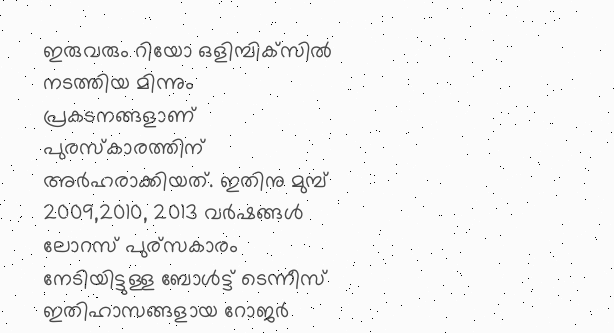ഇരുവരും റിയോ ഒളിമ്പിക്‌സില്‍ നടത്തിയ മിന്നും പ്രകടനങ്ങളാണ് പുരസ്‌കാരത്തിന് അര്‍ഹരാക്കിയത്. ഇതിനു മുമ്പ് 2009,2010, 2013 വര്‍ഷങ്ങള്‍ ലോറസ് പുര്‌സകാരം നേടിയിട്ടുള്ള ബോള്‍ട്ട് ടെന്നീസ് ഇതിഹാസങ്ങളായ റോജര്‍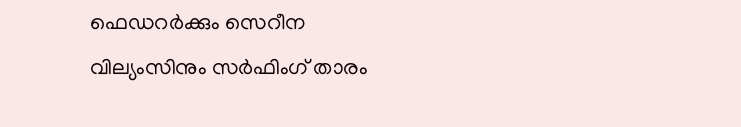ഫെഡറര്‍ക്കും സെറീന വില്യംസിനും സര്‍ഫിംഗ് താരം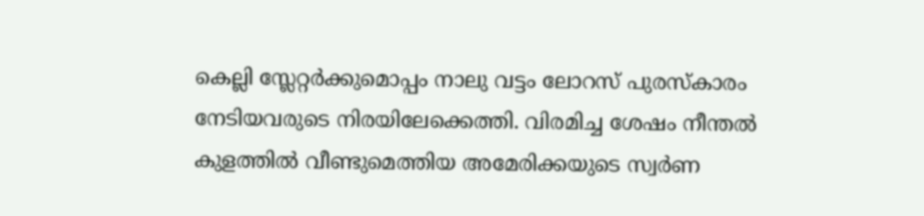കെല്ലി സ്ലേറ്റര്‍ക്കുമൊപ്പം നാലു വട്ടം ലോറസ് പുരസ്‌കാരം നേടിയവരുടെ നിരയിലേക്കെത്തി. വിരമിച്ച ശേഷം നീന്തല്‍ കുളത്തില്‍ വീണ്ടുമെത്തിയ അമേരിക്കയുടെ സ്വര്‍ണ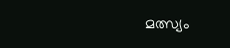മത്സ്യം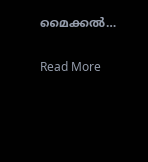മൈക്കല്‍…

Read More